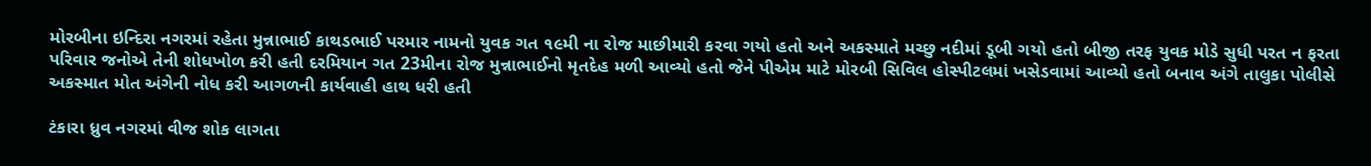મોરબીના ઇન્દિરા નગરમાં રહેતા મુન્નાભાઈ કાથડભાઈ પરમાર નામનો યુવક ગત ૧૯મી ના રોજ માછીમારી કરવા ગયો હતો અને અકસ્માતે મચ્છુ નદીમાં ડૂબી ગયો હતો બીજી તરફ યુવક મોડે સુધી પરત ન ફરતા પરિવાર જનોએ તેની શોધખોળ કરી હતી દરમિયાન ગત 23મીના રોજ મુન્નાભાઈનો મૃતદેહ મળી આવ્યો હતો જેને પીએમ માટે મોરબી સિવિલ હોસ્પીટલમાં ખસેડવામાં આવ્યો હતો બનાવ અંગે તાલુકા પોલીસે અકસ્માત મોત અંગેની નોધ કરી આગળની કાર્યવાહી હાથ ધરી હતી

ટંકારા ધ્રુવ નગરમાં વીજ શોક લાગતા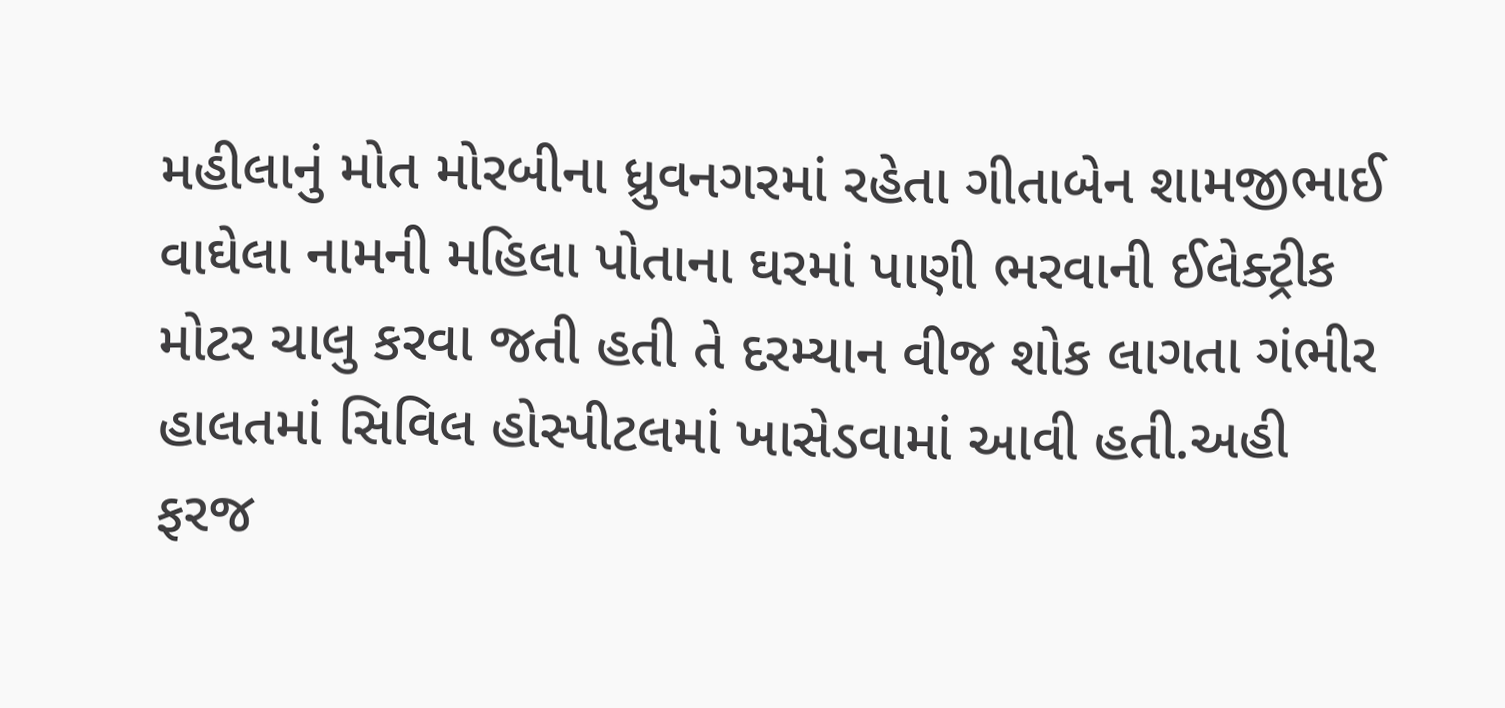મહીલાનું મોત મોરબીના ધ્રુવનગરમાં રહેતા ગીતાબેન શામજીભાઈ વાઘેલા નામની મહિલા પોતાના ઘરમાં પાણી ભરવાની ઈલેક્ટ્રીક મોટર ચાલુ કરવા જતી હતી તે દરમ્યાન વીજ શોક લાગતા ગંભીર હાલતમાં સિવિલ હોસ્પીટલમાં ખાસેડવામાં આવી હતી.અહી ફરજ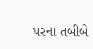પરના તબીબે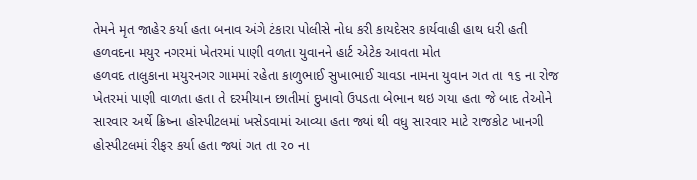તેમને મૃત જાહેર કર્યા હતા બનાવ અંગે ટંકારા પોલીસે નોધ કરી કાયદેસર કાર્યવાહી હાથ ધરી હતી
હળવદના મયુર નગરમાં ખેતરમાં પાણી વળતા યુવાનને હાર્ટ એટેક આવતા મોત
હળવદ તાલુકાના મયુરનગર ગામમાં રહેતા કાળુભાઈ સુખાભાઈ ચાવડા નામના યુવાન ગત તા ૧૬ ના રોજ ખેતરમાં પાણી વાળતા હતા તે દરમીયાન છાતીમાં દુખાવો ઉપડતા બેભાન થઇ ગયા હતા જે બાદ તેઓને સારવાર અર્થે ક્રિષ્ના હોસ્પીટલમાં ખસેડવામાં આવ્યા હતા જ્યાં થી વધુ સારવાર માટે રાજકોટ ખાનગી હોસ્પીટલમાં રીફર કર્યા હતા જ્યાં ગત તા ૨૦ ના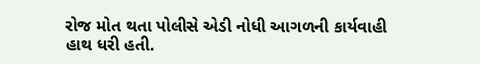રોજ મોત થતા પોલીસે એડી નોધી આગળની કાર્યવાહી હાથ ધરી હતી.